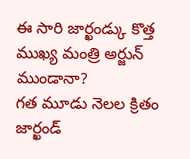ఈ సారి జార్ఖండ్కు కొత్త ముఖ్య మంత్రి అర్జున్ ముండానా?
గత మూడు నెలల క్రితం జార్ఖండ్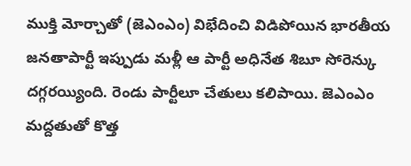ముక్తి మోర్చాతో (జెఎంఎం) విభేదించి విడిపోయిన భారతీయ జనతాపార్టీ ఇప్పుడు మళ్లీ ఆ పార్టీ అధినేత శిబూ సోరెన్కు దగ్గరయ్యింది. రెండు పార్టీలూ చేతులు కలిపాయి. జెఎంఎం మద్దతుతో కొత్త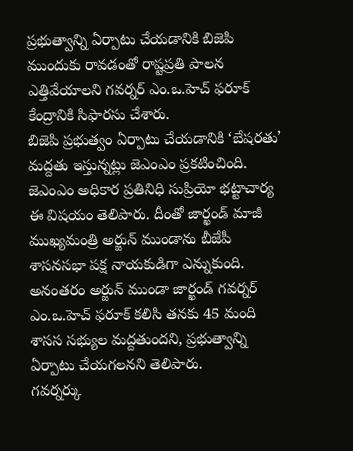ప్రభుత్వాన్ని ఏర్పాటు చేయడానికి బిజెపి ముందుకు రావడంతో రాష్టప్రతి పాలన ఎత్తివేయాలని గవర్నర్ ఎం.ఒ.హెచ్ ఫరూక్ కేంద్రానికి సిఫారసు చేశారు.
బిజెపి ప్రభుత్వం ఏర్పాటు చేయడానికి ‘బేషరతు’ మద్దతు ఇస్తున్నట్లు జెఎంఎం ప్రకటించింది. జెఎంఎం అధికార ప్రతినిధి సుప్రియో భట్టాచార్య ఈ విషయం తెలిపారు. దీంతో జార్ఖండ్ మాజీ ముఖ్యమంత్రి అర్జున్ ముండాను బీజేపీ శాసనసభా పక్ష నాయకుడిగా ఎన్నుకుంది. అనంతరం అర్జున్ ముండా జార్ఖండ్ గవర్నర్ ఎం.ఒ.హెచ్ ఫరూక్ కలిసి తనకు 45 మంది శాసస సభ్యుల మద్దతుందని, ప్రభుత్వాన్ని ఏర్పాటు చేయగలనని తెలిపారు.
గవర్నర్కు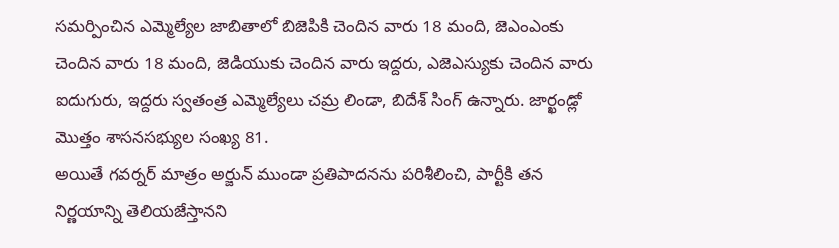సమర్పించిన ఎమ్మెల్యేల జాబితాలో బిజెపికి చెందిన వారు 18 మంది, జెఎంఎంకు చెందిన వారు 18 మంది, జెడియుకు చెందిన వారు ఇద్దరు, ఎజెఎస్యుకు చెందిన వారు ఐదుగురు, ఇద్దరు స్వతంత్ర ఎమ్మెల్యేలు చమ్ర లిండా, బిదేశ్ సింగ్ ఉన్నారు. జార్ఖండ్లో మొత్తం శాసనసభ్యుల సంఖ్య 81.
అయితే గవర్నర్ మాత్రం అర్జున్ ముండా ప్రతిపాదనను పరిశీలించి, పార్టీకి తన నిర్ణయాన్ని తెలియజేస్తానని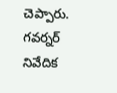చెప్పారు. గవర్నర్ నివేదిక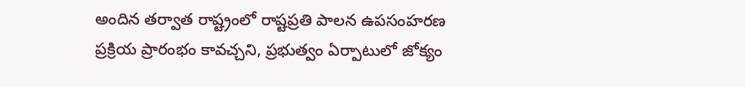అందిన తర్వాత రాష్ట్రంలో రాష్టప్రతి పాలన ఉపసంహరణ ప్రక్రియ ప్రారంభం కావచ్చని, ప్రభుత్వం ఏర్పాటులో జోక్యం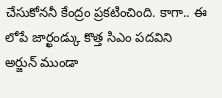చేసుకోననీ కేంద్రం ప్రకటించింది. కాగా.. ఈ లోపే జార్ఖండ్కు కొత్త సిఎం పదవిని అర్జున్ ముండా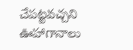చేపట్టవచ్చని ఊహాగానాలు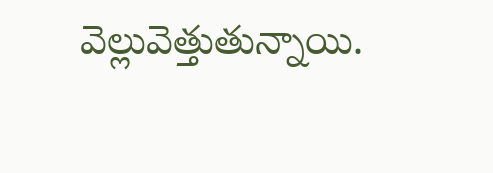వెల్లువెత్తుతున్నాయి.